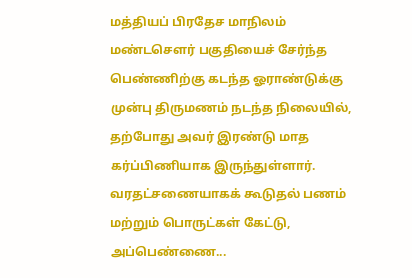மத்தியப் பிரதேச மாநிலம் மண்டசௌர் பகுதியைச் சேர்ந்த பெண்ணிற்கு கடந்த ஓராண்டுக்கு முன்பு திருமணம் நடந்த நிலையில், தற்போது அவர் இரண்டு மாத கர்ப்பிணியாக இருந்துள்ளார். வரதட்சணையாகக் கூடுதல் பணம் மற்றும் பொருட்கள் கேட்டு, அப்பெண்ணை...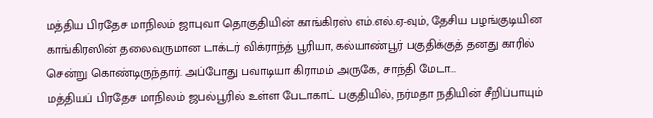மத்திய பிரதேச மாநிலம் ஜாபுவா தொகுதியின் காங்கிரஸ் எம்.எல்.ஏ-வும், தேசிய பழங்குடியின காங்கிரஸின் தலைவருமான டாக்டர் விக்ராந்த் பூரியா, கல்யாண்பூர் பகுதிக்குத் தனது காரில் சென்று கொண்டிருந்தார். அப்போது பவாடியா கிராமம் அருகே, சாந்தி மேடா...
மத்தியப் பிரதேச மாநிலம் ஜபல்பூரில் உள்ள பேடாகாட் பகுதியில், நர்மதா நதியின் சீறிப்பாயும்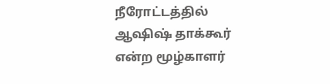நீரோட்டத்தில் ஆஷிஷ் தாக்கூர் என்ற மூழ்காளர்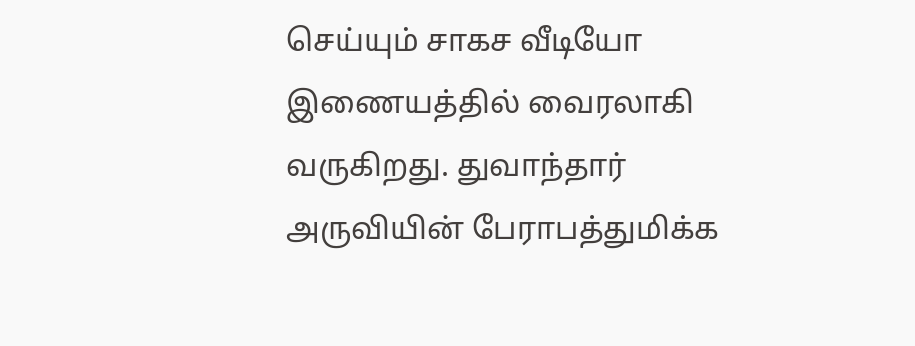செய்யும் சாகச வீடியோ இணையத்தில் வைரலாகி வருகிறது. துவாந்தார் அருவியின் பேராபத்துமிக்க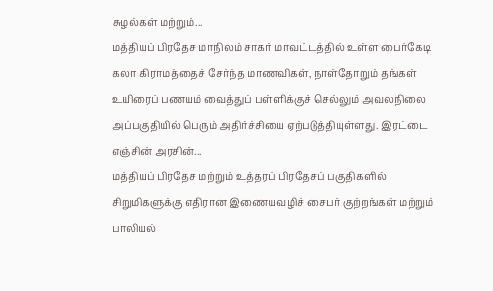சுழல்கள் மற்றும்...
மத்தியப் பிரதேச மாநிலம் சாகர் மாவட்டத்தில் உள்ள பைர்கேடி கலா கிராமத்தைச் சேர்ந்த மாணவிகள், நாள்தோறும் தங்கள் உயிரைப் பணயம் வைத்துப் பள்ளிக்குச் செல்லும் அவலநிலை அப்பகுதியில் பெரும் அதிர்ச்சியை ஏற்படுத்தியுள்ளது. இரட்டை எஞ்சின் அரசின்...
மத்தியப் பிரதேச மற்றும் உத்தரப் பிரதேசப் பகுதிகளில் சிறுமிகளுக்கு எதிரான இணையவழிச் சைபர் குற்றங்கள் மற்றும் பாலியல்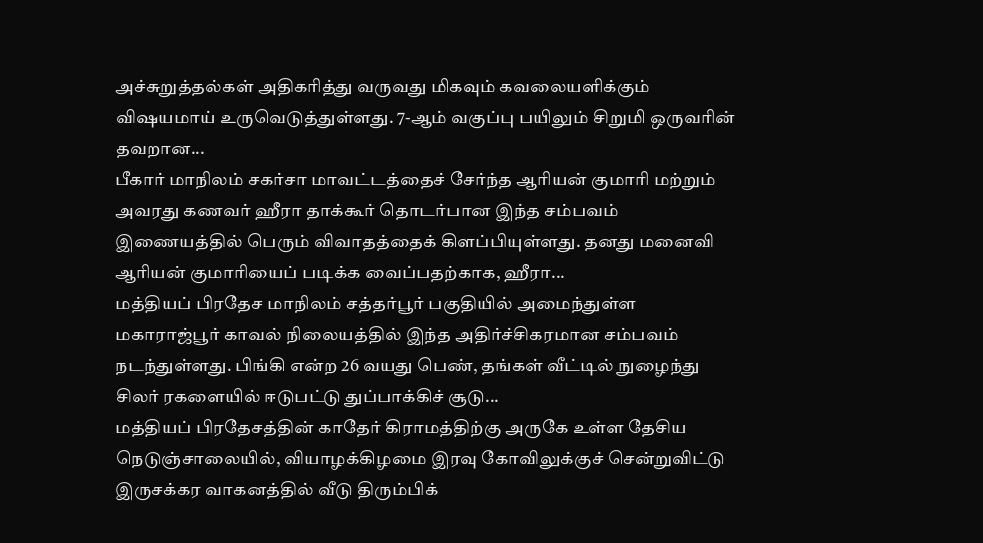அச்சுறுத்தல்கள் அதிகரித்து வருவது மிகவும் கவலையளிக்கும் விஷயமாய் உருவெடுத்துள்ளது. 7-ஆம் வகுப்பு பயிலும் சிறுமி ஒருவரின் தவறான...
பீகார் மாநிலம் சகர்சா மாவட்டத்தைச் சேர்ந்த ஆரியன் குமாரி மற்றும் அவரது கணவர் ஹீரா தாக்கூர் தொடர்பான இந்த சம்பவம் இணையத்தில் பெரும் விவாதத்தைக் கிளப்பியுள்ளது. தனது மனைவி ஆரியன் குமாரியைப் படிக்க வைப்பதற்காக, ஹீரா...
மத்தியப் பிரதேச மாநிலம் சத்தர்பூர் பகுதியில் அமைந்துள்ள மகாராஜ்பூர் காவல் நிலையத்தில் இந்த அதிர்ச்சிகரமான சம்பவம் நடந்துள்ளது. பிங்கி என்ற 26 வயது பெண், தங்கள் வீட்டில் நுழைந்து சிலர் ரகளையில் ஈடுபட்டு துப்பாக்கிச் சூடு...
மத்தியப் பிரதேசத்தின் காதேர் கிராமத்திற்கு அருகே உள்ள தேசிய நெடுஞ்சாலையில், வியாழக்கிழமை இரவு கோவிலுக்குச் சென்றுவிட்டு இருசக்கர வாகனத்தில் வீடு திரும்பிக்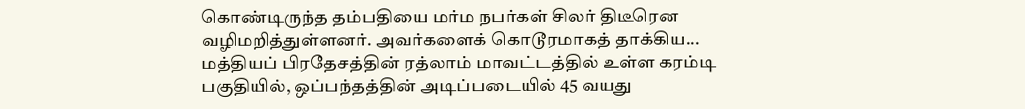கொண்டிருந்த தம்பதியை மர்ம நபர்கள் சிலர் திடீரென வழிமறித்துள்ளனர். அவர்களைக் கொடூரமாகத் தாக்கிய...
மத்தியப் பிரதேசத்தின் ரத்லாம் மாவட்டத்தில் உள்ள கரம்டி பகுதியில், ஒப்பந்தத்தின் அடிப்படையில் 45 வயது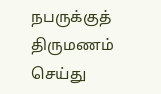நபருக்குத் திருமணம் செய்து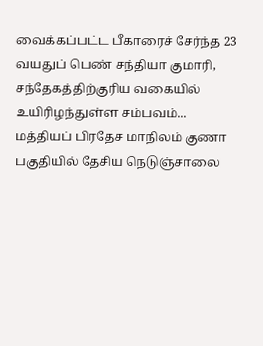வைக்கப்பட்ட பீகாரைச் சேர்ந்த 23 வயதுப் பெண் சந்தியா குமாரி, சந்தேகத்திற்குரிய வகையில் உயிரிழந்துள்ள சம்பவம்...
மத்தியப் பிரதேச மாநிலம் குணா பகுதியில் தேசிய நெடுஞ்சாலை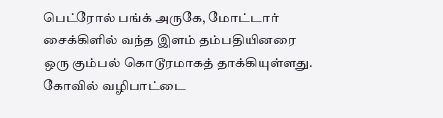பெட்ரோல் பங்க் அருகே, மோட்டார் சைக்கிளில் வந்த இளம் தம்பதியினரை ஒரு கும்பல் கொடூரமாகத் தாக்கியுள்ளது. கோவில் வழிபாட்டை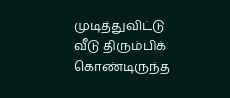முடித்துவிட்டு வீடு திரும்பிக் கொண்டிருந்த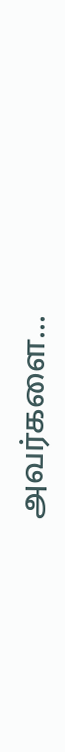அவர்களை...